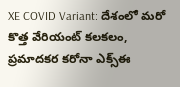XE COVID Variant: దేశంలో మరో కొత్త వేరియంట్ కలకలం, ప్రమాదకర కరోనా ఎక్స్ఈ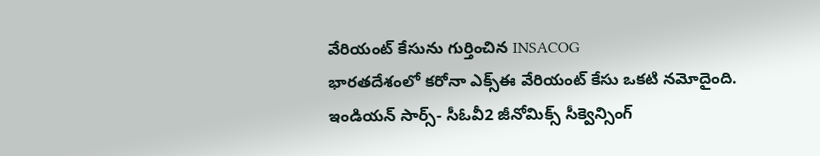వేరియంట్ కేసును గుర్తించిన INSACOG
భారతదేశంలో కరోనా ఎక్స్ఈ వేరియంట్ కేసు ఒకటి నమోదైంది. ఇండియన్ సార్స్- సీఓవీ2 జీనోమిక్స్ సీక్వెన్సింగ్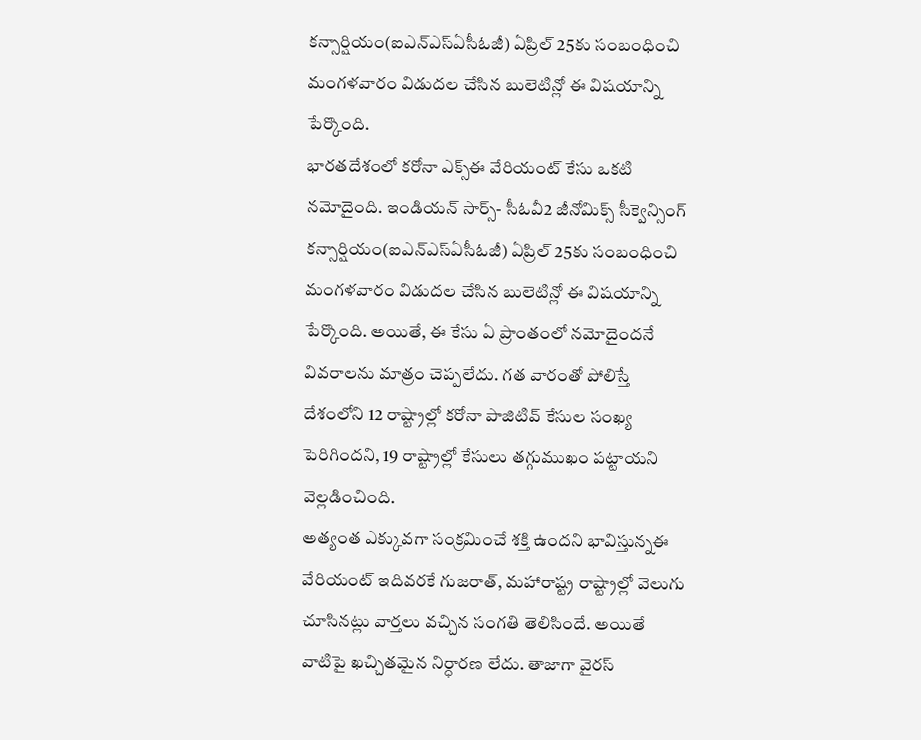కన్సార్షియం(ఐఎన్ఎస్ఏసీఓజీ) ఏప్రిల్ 25కు సంబంధించి మంగళవారం విడుదల చేసిన బులెటిన్లో ఈ విషయాన్ని పేర్కొంది.
భారతదేశంలో కరోనా ఎక్స్ఈ వేరియంట్ కేసు ఒకటి నమోదైంది. ఇండియన్ సార్స్- సీఓవీ2 జీనోమిక్స్ సీక్వెన్సింగ్ కన్సార్షియం(ఐఎన్ఎస్ఏసీఓజీ) ఏప్రిల్ 25కు సంబంధించి మంగళవారం విడుదల చేసిన బులెటిన్లో ఈ విషయాన్ని పేర్కొంది. అయితే, ఈ కేసు ఏ ప్రాంతంలో నమోదైందనే వివరాలను మాత్రం చెప్పలేదు. గత వారంతో పోలిస్తే దేశంలోని 12 రాష్ట్రాల్లో కరోనా పాజిటివ్ కేసుల సంఖ్య పెరిగిందని, 19 రాష్ట్రాల్లో కేసులు తగ్గుముఖం పట్టాయని వెల్లడించింది.
అత్యంత ఎక్కువగా సంక్రమించే శక్తి ఉందని భావిస్తున్నఈ వేరియంట్ ఇదివరకే గుజరాత్, మహారాష్ట్ర రాష్ట్రాల్లో వెలుగు చూసినట్లు వార్తలు వచ్చిన సంగతి తెలిసిందే. అయితే వాటిపై ఖచ్చితమైన నిర్ధారణ లేదు. తాజాగా వైరస్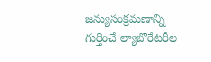జన్యుసంక్రమణాన్ని గుర్తించే ల్యాబొరేటరీల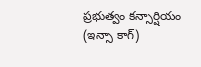ప్రభుత్వం కన్సార్షియం (ఇన్సా కాగ్)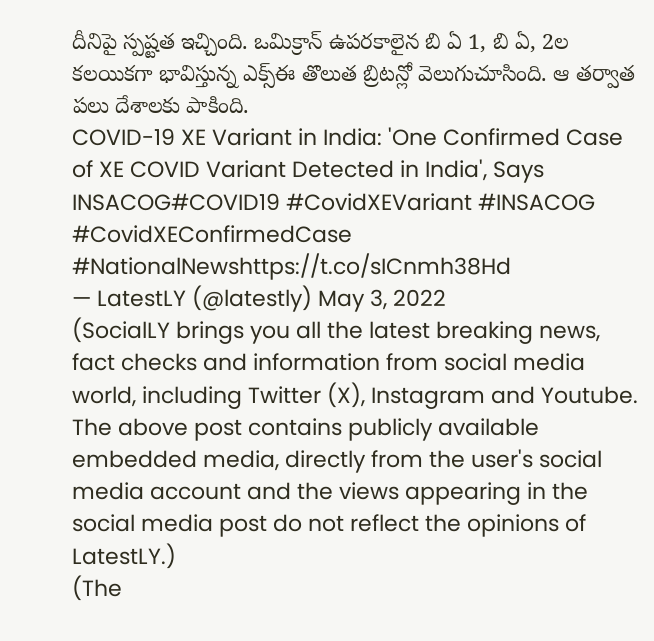దీనిపై స్పష్టత ఇచ్చింది. ఒమిక్రాన్ ఉపరకాలైన బి ఏ 1, బి ఏ, 2ల కలయికగా భావిస్తున్న ఎక్స్ఈ తొలుత బ్రిటన్లో వెలుగుచూసింది. ఆ తర్వాత పలు దేశాలకు పాకింది.
COVID-19 XE Variant in India: 'One Confirmed Case of XE COVID Variant Detected in India', Says INSACOG#COVID19 #CovidXEVariant #INSACOG #CovidXEConfirmedCase #NationalNewshttps://t.co/sICnmh38Hd
— LatestLY (@latestly) May 3, 2022
(SocialLY brings you all the latest breaking news, fact checks and information from social media world, including Twitter (X), Instagram and Youtube. The above post contains publicly available embedded media, directly from the user's social media account and the views appearing in the social media post do not reflect the opinions of LatestLY.)
(The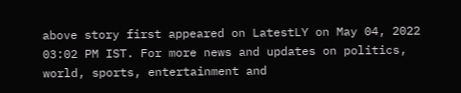above story first appeared on LatestLY on May 04, 2022 03:02 PM IST. For more news and updates on politics, world, sports, entertainment and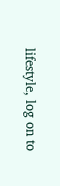lifestyle, log on to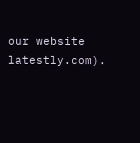our website latestly.com).